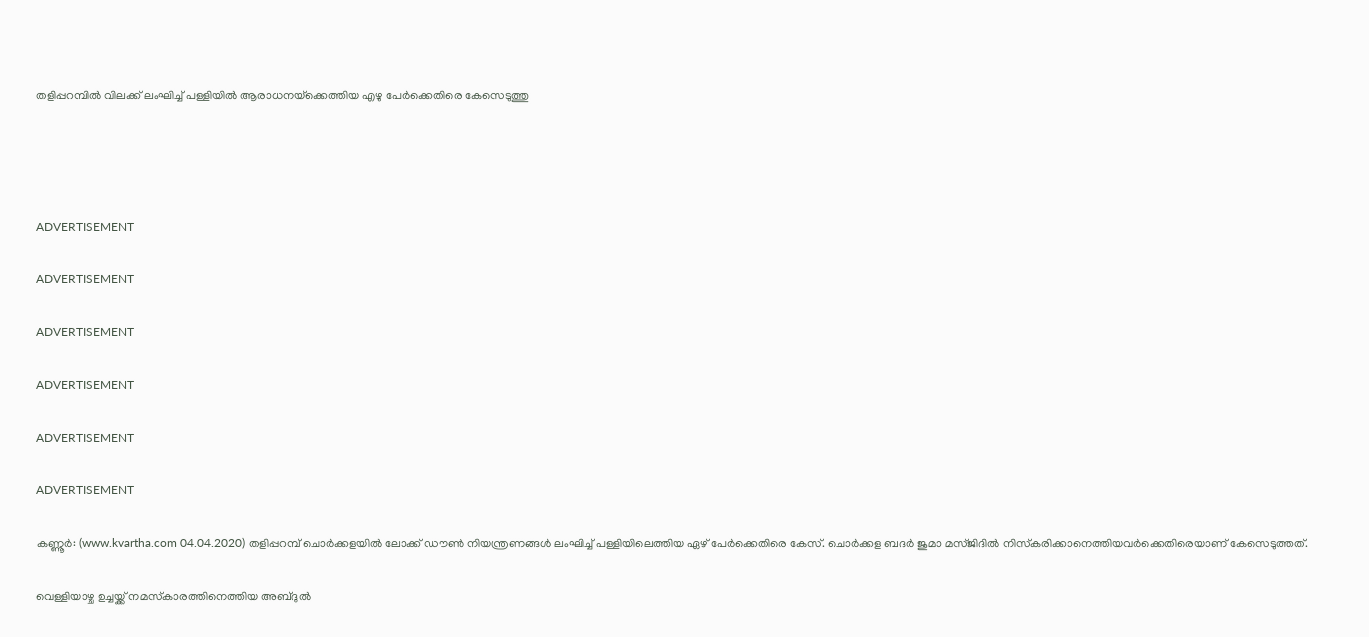തളിപ്പറമ്പില്‍ വിലക്ക് ലംഘിച്ച് പള്ളിയില്‍ ആരാധനയ്‌ക്കെത്തിയ എഴു പേര്‍ക്കെതിരെ കേസെടുത്തു




ADVERTISEMENT

ADVERTISEMENT

ADVERTISEMENT

ADVERTISEMENT

ADVERTISEMENT

ADVERTISEMENT

കണ്ണൂര്‍: (www.kvartha.com 04.04.2020) തളിപ്പറമ്പ് ചൊര്‍ക്കളയില്‍ ലോക്ക് ഡൗണ്‍ നിയന്ത്രണങ്ങള്‍ ലംഘിച്ച് പള്ളിയിലെത്തിയ ഏഴ് പേര്‍ക്കെതിരെ കേസ്. ചൊര്‍ക്കള ബദര്‍ ജുമാ മസ്ജിദില്‍ നിസ്‌കരിക്കാനെത്തിയവര്‍ക്കെതിരെയാണ് കേസെടുത്തത്.

വെള്ളിയാഴ്ച ഉച്ചയ്ക്ക് നമസ്‌കാരത്തിനെത്തിയ അബ്ദുല്‍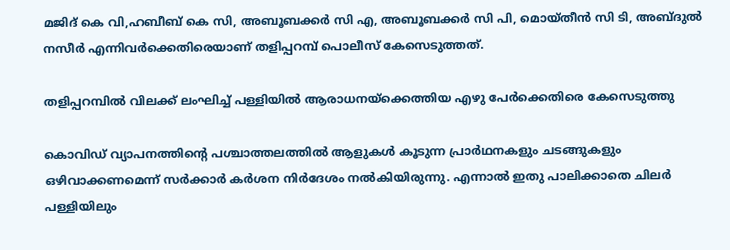മജിദ് കെ വി,ഹബീബ് കെ സി, അബൂബക്കര്‍ സി എ, അബൂബക്കര്‍ സി പി, മൊയ്തീന്‍ സി ടി, അബ്ദുല്‍ നസീര്‍ എന്നിവര്‍ക്കെതിരെയാണ് തളിപ്പറമ്പ് പൊലീസ് കേസെടുത്തത്.

തളിപ്പറമ്പില്‍ വിലക്ക് ലംഘിച്ച് പള്ളിയില്‍ ആരാധനയ്‌ക്കെത്തിയ എഴു പേര്‍ക്കെതിരെ കേസെടുത്തു

കൊവിഡ് വ്യാപനത്തിന്റെ പശ്ചാത്തലത്തില്‍ ആളുകള്‍ കൂടുന്ന പ്രാര്‍ഥനകളും ചടങ്ങുകളും ഒഴിവാക്കണമെന്ന് സര്‍ക്കാര്‍ കര്‍ശന നിര്‍ദേശം നല്‍കിയിരുന്നു. എന്നാല്‍ ഇതു പാലിക്കാതെ ചിലര്‍ പള്ളിയിലും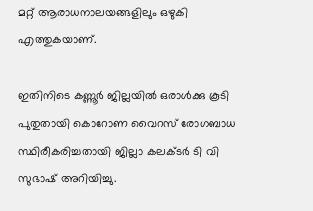മറ്റ് ആരാധനാലയങ്ങളിലും ഒഴുകി എത്തുകയാണ്.

ഇതിനിടെ കണ്ണൂര്‍ ജില്ലയില്‍ ഒരാള്‍ക്കു കൂടി പുതുതായി കൊറോണ വൈറസ് രോഗബാധ സ്ഥിരീകരിച്ചതായി ജില്ലാ കലക്ടര്‍ ടി വി സുഭാഷ് അറിയിച്ചു.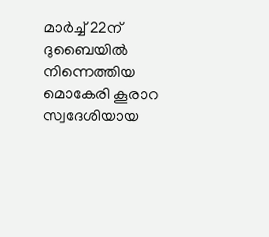മാര്‍ച്ച് 22ന് ദുബൈയില്‍ നിന്നെത്തിയ മൊകേരി കൂരാറ സ്വദേശിയായ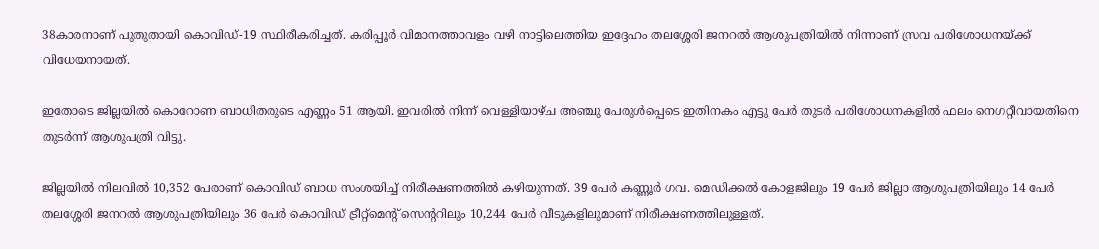38കാരനാണ് പുതുതായി കൊവിഡ്-19 സ്ഥിരീകരിച്ചത്. കരിപ്പൂര്‍ വിമാനത്താവളം വഴി നാട്ടിലെത്തിയ ഇദ്ദേഹം തലശ്ശേരി ജനറല്‍ ആശുപത്രിയില്‍ നിന്നാണ് സ്രവ പരിശോധനയ്ക്ക് വിധേയനായത്.

ഇതോടെ ജില്ലയില്‍ കൊറോണ ബാധിതരുടെ എണ്ണം 51 ആയി. ഇവരില്‍ നിന്ന് വെള്ളിയാഴ്ച അഞ്ചു പേരുള്‍പ്പെടെ ഇതിനകം എട്ടു പേര്‍ തുടര്‍ പരിശോധനകളില്‍ ഫലം നെഗറ്റീവായതിനെ തുടര്‍ന്ന് ആശുപത്രി വിട്ടു.

ജില്ലയില്‍ നിലവില്‍ 10,352 പേരാണ് കൊവിഡ് ബാധ സംശയിച്ച് നിരീക്ഷണത്തില്‍ കഴിയുന്നത്. 39 പേര്‍ കണ്ണൂര്‍ ഗവ. മെഡിക്കല്‍ കോളജിലും 19 പേര്‍ ജില്ലാ ആശുപത്രിയിലും 14 പേര്‍ തലശ്ശേരി ജനറല്‍ ആശുപത്രിയിലും 36 പേര്‍ കൊവിഡ് ട്രീറ്റ്മെന്റ് സെന്ററിലും 10,244 പേര്‍ വീടുകളിലുമാണ് നിരീക്ഷണത്തിലുള്ളത്.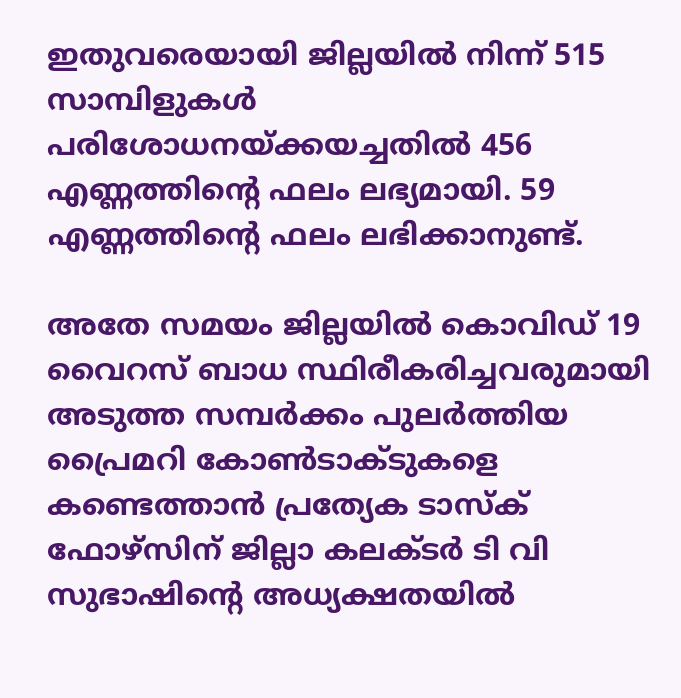ഇതുവരെയായി ജില്ലയില്‍ നിന്ന് 515 സാമ്പിളുകള്‍ പരിശോധനയ്ക്കയച്ചതില്‍ 456 എണ്ണത്തിന്റെ ഫലം ലഭ്യമായി. 59 എണ്ണത്തിന്റെ ഫലം ലഭിക്കാനുണ്ട്.

അതേ സമയം ജില്ലയില്‍ കൊവിഡ് 19 വൈറസ് ബാധ സ്ഥിരീകരിച്ചവരുമായി അടുത്ത സമ്പര്‍ക്കം പുലര്‍ത്തിയ പ്രൈമറി കോണ്‍ടാക്ടുകളെ കണ്ടെത്താന്‍ പ്രത്യേക ടാസ്‌ക് ഫോഴ്സിന് ജില്ലാ കലക്ടര്‍ ടി വി സുഭാഷിന്റെ അധ്യക്ഷതയില്‍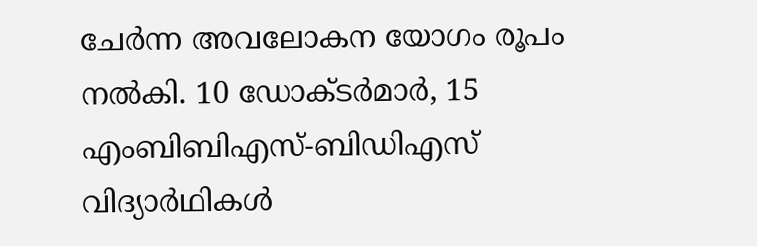ചേര്‍ന്ന അവലോകന യോഗം രൂപം നല്‍കി. 10 ഡോക്ടര്‍മാര്‍, 15 എംബിബിഎസ്-ബിഡിഎസ് വിദ്യാര്‍ഥികള്‍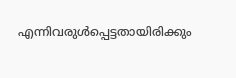എന്നിവരുള്‍പ്പെട്ടതായിരിക്കും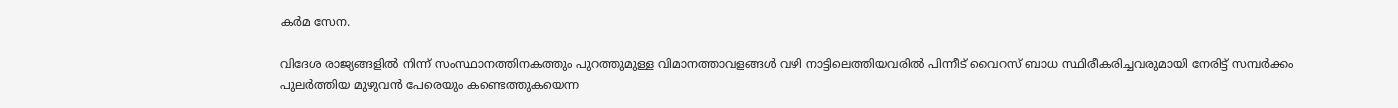കര്‍മ സേന.

വിദേശ രാജ്യങ്ങളില്‍ നിന്ന് സംസ്ഥാനത്തിനകത്തും പുറത്തുമുള്ള വിമാനത്താവളങ്ങള്‍ വഴി നാട്ടിലെത്തിയവരില്‍ പിന്നീട് വൈറസ് ബാധ സ്ഥിരീകരിച്ചവരുമായി നേരിട്ട് സമ്പര്‍ക്കം പുലര്‍ത്തിയ മുഴുവന്‍ പേരെയും കണ്ടെത്തുകയെന്ന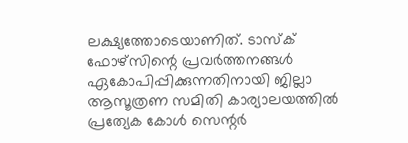ലക്ഷ്യത്തോടെയാണിത്. ടാസ്‌ക് ഫോഴ്സിന്റെ പ്രവര്‍ത്തനങ്ങള്‍ ഏകോപിപ്പിക്കുന്നതിനായി ജില്ലാ ആസൂത്രണ സമിതി കാര്യാലയത്തില്‍ പ്രത്യേക കോള്‍ സെന്റര്‍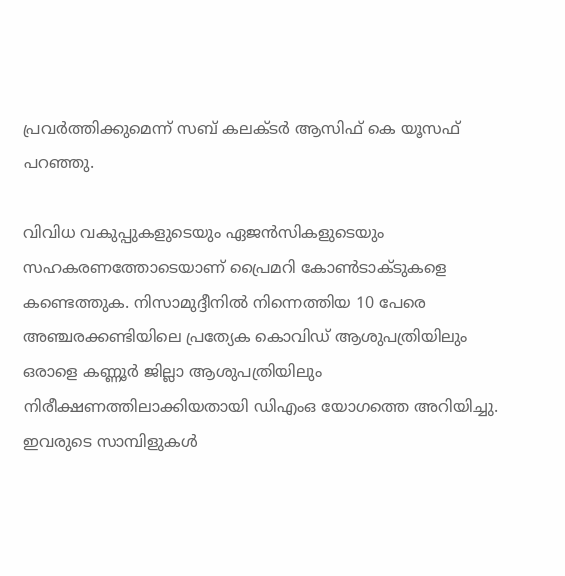പ്രവര്‍ത്തിക്കുമെന്ന് സബ് കലക്ടര്‍ ആസിഫ് കെ യൂസഫ് പറഞ്ഞു.

വിവിധ വകുപ്പുകളുടെയും ഏജന്‍സികളുടെയും സഹകരണത്തോടെയാണ് പ്രൈമറി കോണ്‍ടാക്ടുകളെ കണ്ടെത്തുക. നിസാമുദ്ദീനില്‍ നിന്നെത്തിയ 10 പേരെ അഞ്ചരക്കണ്ടിയിലെ പ്രത്യേക കൊവിഡ് ആശുപത്രിയിലും ഒരാളെ കണ്ണൂര്‍ ജില്ലാ ആശുപത്രിയിലും നിരീക്ഷണത്തിലാക്കിയതായി ഡിഎംഒ യോഗത്തെ അറിയിച്ചു. ഇവരുടെ സാമ്പിളുകള്‍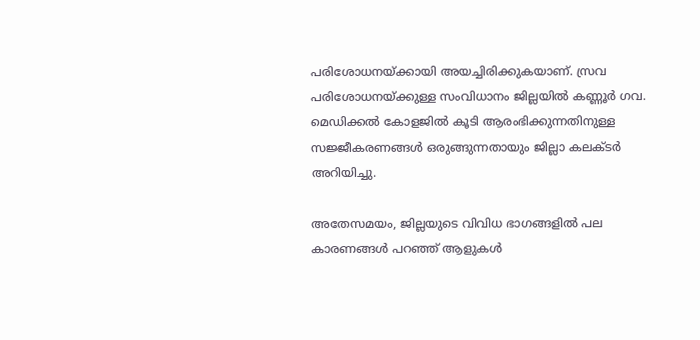പരിശോധനയ്ക്കായി അയച്ചിരിക്കുകയാണ്. സ്രവ പരിശോധനയ്ക്കുള്ള സംവിധാനം ജില്ലയില്‍ കണ്ണൂര്‍ ഗവ. മെഡിക്കല്‍ കോളജില്‍ കൂടി ആരംഭിക്കുന്നതിനുള്ള സജ്ജീകരണങ്ങള്‍ ഒരുങ്ങുന്നതായും ജില്ലാ കലക്ടര്‍ അറിയിച്ചു.

അതേസമയം, ജില്ലയുടെ വിവിധ ഭാഗങ്ങളില്‍ പല കാരണങ്ങള്‍ പറഞ്ഞ് ആളുകള്‍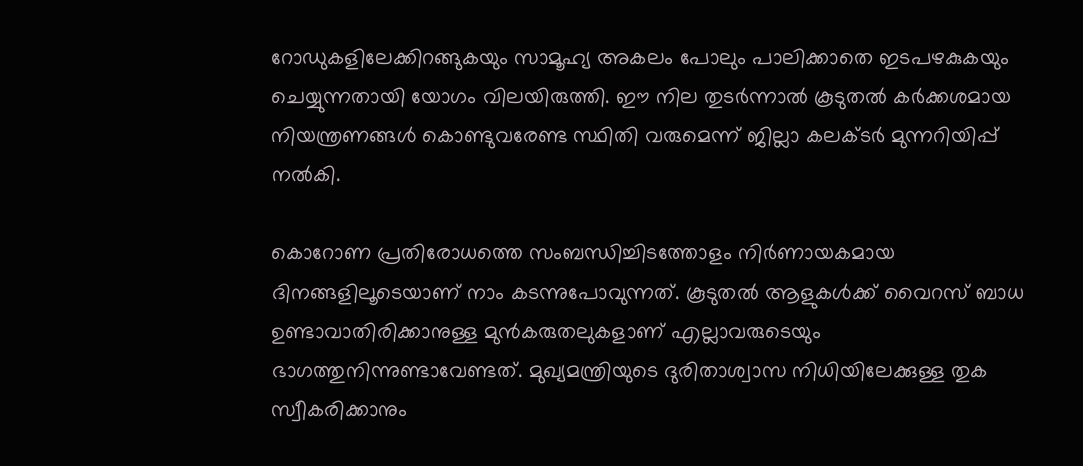റോഡുകളിലേക്കിറങ്ങുകയും സാമൂഹ്യ അകലം പോലും പാലിക്കാതെ ഇടപഴകുകയും ചെയ്യുന്നതായി യോഗം വിലയിരുത്തി. ഈ നില തുടര്‍ന്നാല്‍ കൂടുതല്‍ കര്‍ക്കശമായ നിയന്ത്രണങ്ങള്‍ കൊണ്ടുവരേണ്ട സ്ഥിതി വരുമെന്ന് ജില്ലാ കലക്ടര്‍ മുന്നറിയിപ്പ് നല്‍കി.

കൊറോണ പ്രതിരോധത്തെ സംബന്ധിച്ചിടത്തോളം നിര്‍ണായകമായ ദിനങ്ങളിലൂടെയാണ് നാം കടന്നുപോവുന്നത്. കൂടുതല്‍ ആളുകള്‍ക്ക് വൈറസ് ബാധ ഉണ്ടാവാതിരിക്കാനുള്ള മുന്‍കരുതലുകളാണ് എല്ലാവരുടെയും ഭാഗത്തുനിന്നുണ്ടാവേണ്ടത്. മുഖ്യമന്ത്രിയുടെ ദുരിതാശ്വാസ നിധിയിലേക്കുള്ള തുക സ്വീകരിക്കാനും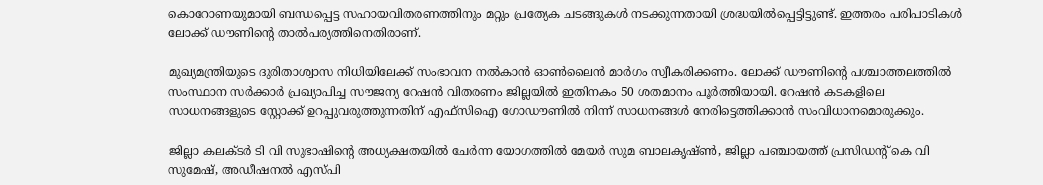കൊറോണയുമായി ബന്ധപ്പെട്ട സഹായവിതരണത്തിനും മറ്റും പ്രത്യേക ചടങ്ങുകള്‍ നടക്കുന്നതായി ശ്രദ്ധയില്‍പ്പെട്ടിട്ടുണ്ട്. ഇത്തരം പരിപാടികള്‍ ലോക്ക് ഡൗണിന്റെ താല്‍പര്യത്തിനെതിരാണ്.

മുഖ്യമന്ത്രിയുടെ ദുരിതാശ്വാസ നിധിയിലേക്ക് സംഭാവന നല്‍കാന്‍ ഓണ്‍ലൈന്‍ മാര്‍ഗം സ്വീകരിക്കണം. ലോക്ക് ഡൗണിന്റെ പശ്ചാത്തലത്തില്‍ സംസ്ഥാന സര്‍ക്കാര്‍ പ്രഖ്യാപിച്ച സൗജന്യ റേഷന്‍ വിതരണം ജില്ലയില്‍ ഇതിനകം 50 ശതമാനം പൂര്‍ത്തിയായി. റേഷന്‍ കടകളിലെ സാധനങ്ങളുടെ സ്റ്റോക്ക് ഉറപ്പുവരുത്തുന്നതിന് എഫ്സിഐ ഗോഡൗണില്‍ നിന്ന് സാധനങ്ങള്‍ നേരിട്ടെത്തിക്കാന്‍ സംവിധാനമൊരുക്കും.

ജില്ലാ കലക്ടര്‍ ടി വി സുഭാഷിന്റെ അധ്യക്ഷതയില്‍ ചേര്‍ന്ന യോഗത്തില്‍ മേയര്‍ സുമ ബാലകൃഷ്ണ്‍, ജില്ലാ പഞ്ചായത്ത് പ്രസിഡന്റ് കെ വി സുമേഷ്, അഡീഷനല്‍ എസ്പി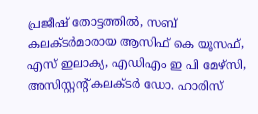പ്രജീഷ് തോട്ടത്തില്‍, സബ് കലക്ടര്‍മാരായ ആസിഫ് കെ യൂസഫ്, എസ് ഇലാക്യ, എഡിഎം ഇ പി മേഴ്സി, അസിസ്റ്റന്റ് കലക്ടര്‍ ഡോ. ഹാരിസ്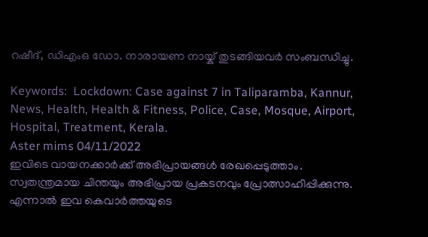റഷീദ്, ഡിഎംഒ ഡോ. നാരായണ നായ്ക് തുടങ്ങിയവര്‍ സംബന്ധിച്ചു.

Keywords:  Lockdown: Case against 7 in Taliparamba, Kannur, News, Health, Health & Fitness, Police, Case, Mosque, Airport, Hospital, Treatment, Kerala.
Aster mims 04/11/2022
ഇവിടെ വായനക്കാർക്ക് അഭിപ്രായങ്ങൾ രേഖപ്പെടുത്താം. സ്വതന്ത്രമായ ചിന്തയും അഭിപ്രായ പ്രകടനവും പ്രോത്സാഹിപ്പിക്കുന്നു. എന്നാൽ ഇവ കെവാർത്തയുടെ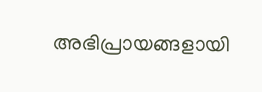അഭിപ്രായങ്ങളായി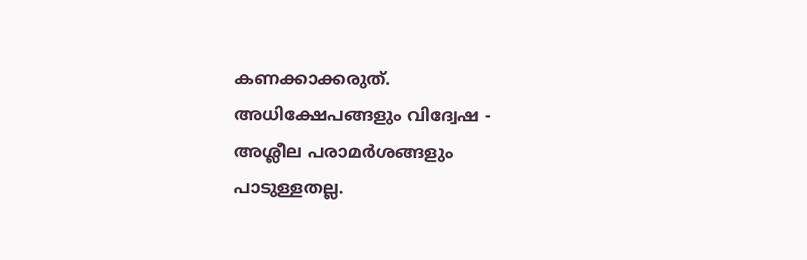കണക്കാക്കരുത്. അധിക്ഷേപങ്ങളും വിദ്വേഷ - അശ്ലീല പരാമർശങ്ങളും പാടുള്ളതല്ല.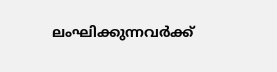ലംഘിക്കുന്നവർക്ക്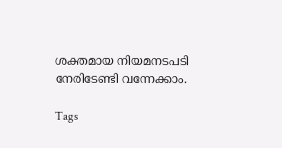ശക്തമായ നിയമനടപടി നേരിടേണ്ടി വന്നേക്കാം.

Tags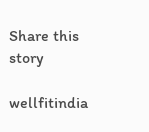Share this story

wellfitindia